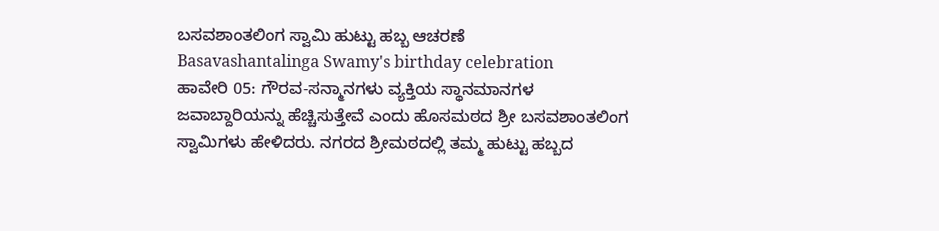ಬಸವಶಾಂತಲಿಂಗ ಸ್ವಾಮಿ ಹುಟ್ಟು ಹಬ್ಬ ಆಚರಣೆ
Basavashantalinga Swamy's birthday celebration
ಹಾವೇರಿ 05: ಗೌರವ-ಸನ್ಮಾನಗಳು ವ್ಯಕ್ತಿಯ ಸ್ಥಾನಮಾನಗಳ ಜವಾಬ್ದಾರಿಯನ್ನು ಹೆಚ್ಚಿಸುತ್ತೇವೆ ಎಂದು ಹೊಸಮಠದ ಶ್ರೀ ಬಸವಶಾಂತಲಿಂಗ ಸ್ವಾಮಿಗಳು ಹೇಳಿದರು. ನಗರದ ಶ್ರೀಮಠದಲ್ಲಿ ತಮ್ಮ ಹುಟ್ಟು ಹಬ್ಬದ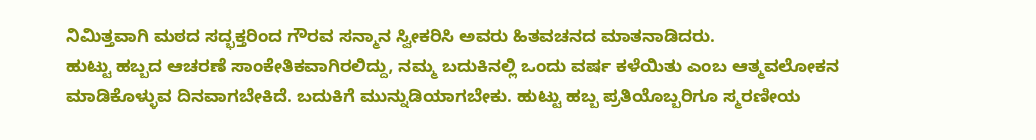ನಿಮಿತ್ತವಾಗಿ ಮಠದ ಸದ್ಭಕ್ತರಿಂದ ಗೌರವ ಸನ್ಮಾನ ಸ್ವೀಕರಿಸಿ ಅವರು ಹಿತವಚನದ ಮಾತನಾಡಿದರು.
ಹುಟ್ಟು ಹಬ್ಬದ ಆಚರಣೆ ಸಾಂಕೇತಿಕವಾಗಿರಲಿದ್ದು, ನಮ್ಮ ಬದುಕಿನಲ್ಲಿ ಒಂದು ವರ್ಷ ಕಳೆಯಿತು ಎಂಬ ಆತ್ಮವಲೋಕನ ಮಾಡಿಕೊಳ್ಳುವ ದಿನವಾಗಬೇಕಿದೆ. ಬದುಕಿಗೆ ಮುನ್ನುಡಿಯಾಗಬೇಕು. ಹುಟ್ಟು ಹಬ್ಬ ಪ್ರತಿಯೊಬ್ಬರಿಗೂ ಸ್ಮರಣೀಯ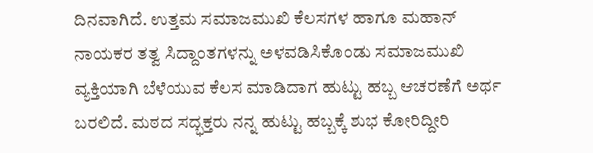ದಿನವಾಗಿದೆ. ಉತ್ತಮ ಸಮಾಜಮುಖಿ ಕೆಲಸಗಳ ಹಾಗೂ ಮಹಾನ್ ನಾಯಕರ ತತ್ವ ಸಿದ್ದಾಂತಗಳನ್ನು ಅಳವಡಿಸಿಕೊಂಡು ಸಮಾಜಮುಖಿ ವ್ಯಕ್ತಿಯಾಗಿ ಬೆಳೆಯುವ ಕೆಲಸ ಮಾಡಿದಾಗ ಹುಟ್ಟು ಹಬ್ಬ ಆಚರಣೆಗೆ ಅರ್ಥ ಬರಲಿದೆ. ಮಠದ ಸದ್ಭಕ್ತರು ನನ್ನ ಹುಟ್ಟು ಹಬ್ಬಕ್ಕೆ ಶುಭ ಕೋರಿದ್ದೀರಿ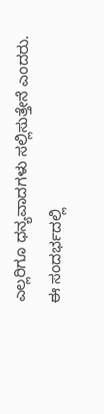ಎಲ್ಲರಿಗೂ ಧನ್ಯವಾದಗಳು ಸಲ್ಲಿಸುತ್ತೇನೆ ಎಂದರು.
ಈ ಸಂದರ್ಭದಲ್ಲಿ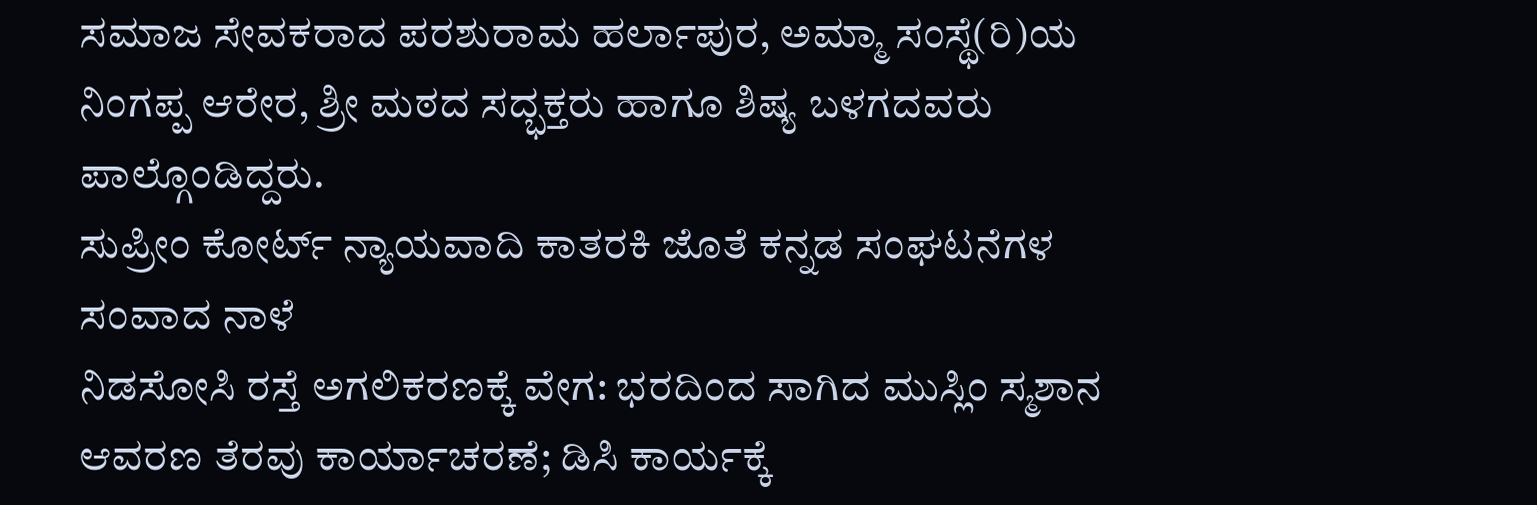ಸಮಾಜ ಸೇವಕರಾದ ಪರಶುರಾಮ ಹರ್ಲಾಪುರ, ಅಮ್ಮಾ ಸಂಸ್ಥೆ(ರಿ)ಯ ನಿಂಗಪ್ಪ ಆರೇರ, ಶ್ರೀ ಮಠದ ಸದ್ಭಕ್ತರು ಹಾಗೂ ಶಿಷ್ಯ ಬಳಗದವರು ಪಾಲ್ಗೊಂಡಿದ್ದರು.
ಸುಪ್ರೀಂ ಕೋರ್ಟ್ ನ್ಯಾಯವಾದಿ ಕಾತರಕಿ ಜೊತೆ ಕನ್ನಡ ಸಂಘಟನೆಗಳ ಸಂವಾದ ನಾಳೆ
ನಿಡಸೋಸಿ ರಸ್ತೆ ಅಗಲಿಕರಣಕ್ಕೆ ವೇಗ: ಭರದಿಂದ ಸಾಗಿದ ಮುಸ್ಲಿಂ ಸ್ಮಶಾನ ಆವರಣ ತೆರವು ಕಾರ್ಯಾಚರಣೆ; ಡಿಸಿ ಕಾರ್ಯಕ್ಕೆ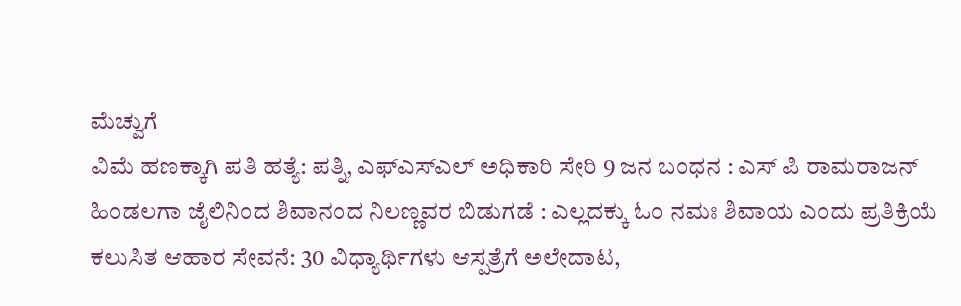ಮೆಚ್ವುಗೆ
ವಿಮೆ ಹಣಕ್ಕಾಗಿ ಪತಿ ಹತ್ಯೆ: ಪತ್ನಿ, ಎಫ್ಎಸ್ಎಲ್ ಅಧಿಕಾರಿ ಸೇರಿ 9 ಜನ ಬಂಧನ : ಎಸ್ ಪಿ ರಾಮರಾಜನ್
ಹಿಂಡಲಗಾ ಜೈಲಿನಿಂದ ಶಿವಾನಂದ ನಿಲಣ್ಣವರ ಬಿಡುಗಡೆ : ಎಲ್ಲದಕ್ಕು ಓಂ ನಮಃ ಶಿವಾಯ ಎಂದು ಪ್ರತಿಕ್ರಿಯೆ
ಕಲುಸಿತ ಆಹಾರ ಸೇವನೆ: 30 ವಿಧ್ಯಾರ್ಥಿಗಳು ಆಸ್ಪತ್ರೆಗೆ ಅಲೇದಾಟ,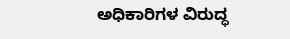ಅಧಿಕಾರಿಗಳ ವಿರುದ್ಧ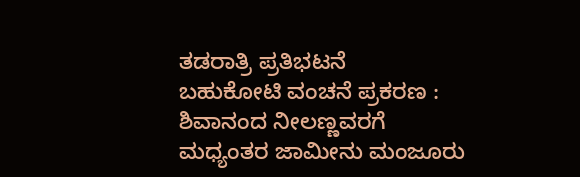ತಡರಾತ್ರಿ ಪ್ರತಿಭಟನೆ
ಬಹುಕೋಟಿ ವಂಚನೆ ಪ್ರಕರಣ : ಶಿವಾನಂದ ನೀಲಣ್ಣವರಗೆ ಮಧ್ಯಂತರ ಜಾಮೀನು ಮಂಜೂರು